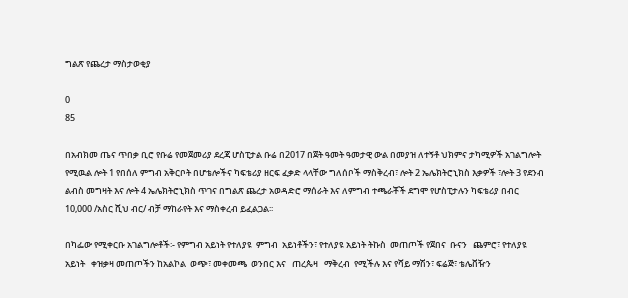ግልጽ የጨረታ ማስታወቂያ

0
85

በአብክመ ጤና ጥበቃ ቢሮ የቡሬ የመጀመሪያ ደረጃ ሆስፒታል ቡሬ በ2017 በጀት ዓመት ዓመታዊ ውል በመያዝ ለተኝቶ ህክምና ታካሚዎች አገልግሎት የሚዉል ሎት 1 የበሰለ ምግብ አቅርቦት በሆቴሎችና ካፍቴሪያ ዘርፍ ፈቃድ ላላቸው ግለሰቦች ማስቅረብ፣ ሎት 2 ኤሌክትሮኒክስ እቃዎች ፣ሎት 3 የደንብ ልብስ መግዛት እና ሎት 4 ኤሌክትሮኒክስ ጥገና በግልጽ ጨረታ አወዳድሮ ማሰራት እና ለምግብ ተጫራቾች ደግሞ የሆስፒታሉን ካፍቴሪያ በብር 10,000 /አስር ሺህ ብር/ ብቻ ማከራየት እና ማስቀረብ ይፈልጋል፡፡

በካፌው የሚቀርቡ አገልግሎቶች፡- የምግብ አይነት የተለያዩ  ምግብ  አይነቶችን፣ የተለያዩ አይነት ትኩስ  መጠጦች የጀበና  ቡናን   ጨምሮ፣ የተለያዩ  አይነት   ቀዝቃዛ መጠጦችን ከአልኮል  ወጭ፣ መቀመጫ  ወንበር እና   ጠረጴዛ   ማቅረብ  የሚችሉ እና የሻይ ማሽን፣ ፍሬጅ፣ ቴሌቨዥን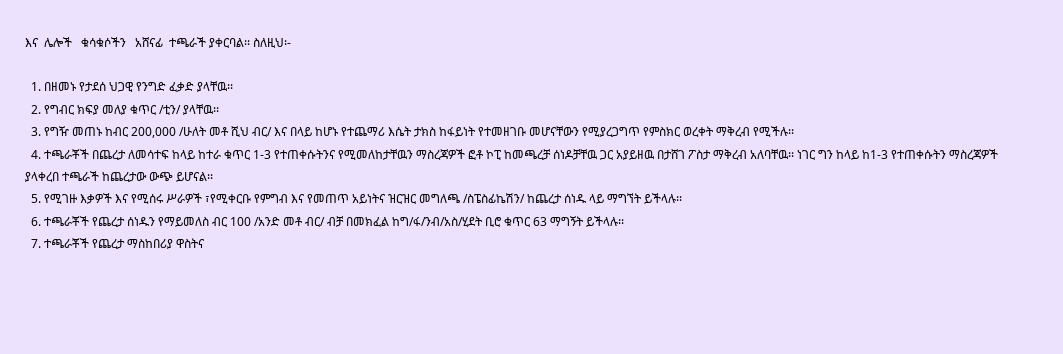እና  ሌሎች   ቁሳቁሶችን   አሸናፊ  ተጫራች ያቀርባል፡፡ ስለዚህ፡-

  1. በዘመኑ የታደሰ ህጋዊ የንግድ ፈቃድ ያላቸዉ፡፡
  2. የግብር ክፍያ መለያ ቁጥር /ቲን/ ያላቸዉ፡፡
  3. የግዥ መጠኑ ከብር 200,000 /ሁለት መቶ ሺህ ብር/ እና በላይ ከሆኑ የተጨማሪ እሴት ታክስ ከፋይነት የተመዘገቡ መሆናቸውን የሚያረጋግጥ የምስክር ወረቀት ማቅረብ የሚችሉ፡፡
  4. ተጫራቾች በጨረታ ለመሳተፍ ከላይ ከተራ ቁጥር 1-3 የተጠቀሱትንና የሚመለከታቸዉን ማስረጃዎች ፎቶ ኮፒ ከመጫረቻ ሰነዶቻቸዉ ጋር አያይዘዉ በታሸገ ፖስታ ማቅረብ አለባቸዉ፡፡ ነገር ግን ከላይ ከ1-3 የተጠቀሱትን ማስረጃዎች ያላቀረበ ተጫራች ከጨረታው ውጭ ይሆናል፡፡
  5. የሚገዙ እቃዎች እና የሚሰሩ ሥራዎች ፣የሚቀርቡ የምግብ እና የመጠጥ አይነትና ዝርዝር መግለጫ /ስፔስፊኬሽን/ ከጨረታ ሰነዱ ላይ ማግኘት ይችላሉ፡፡
  6. ተጫራቾች የጨረታ ሰነዱን የማይመለስ ብር 100 /አንድ መቶ ብር/ ብቻ በመክፈል ከግ/ፋ/ንብ/አስ/ሂደት ቢሮ ቁጥር 63 ማግኝት ይችላሉ፡፡
  7. ተጫራቾች የጨረታ ማስከበሪያ ዋስትና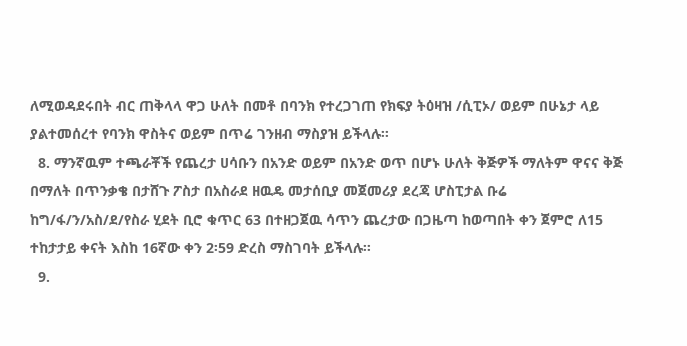ለሚወዳደሩበት ብር ጠቅላላ ዋጋ ሁለት በመቶ በባንክ የተረጋገጠ የክፍያ ትዕዛዝ /ሲፒኦ/ ወይም በሁኔታ ላይ ያልተመሰረተ የባንክ ዋስትና ወይም በጥሬ ገንዘብ ማስያዝ ይችላሉ፡፡
  8. ማንኛዉም ተጫራቾች የጨረታ ሀሳቡን በአንድ ወይም በአንድ ወጥ በሆኑ ሁለት ቅጅዎች ማለትም ዋናና ቅጅ በማለት በጥንቃቄ በታሸጉ ፖስታ በአስራደ ዘዉዴ መታሰቢያ መጀመሪያ ደረጃ ሆስፒታል ቡሬ ከግ/ፋ/ን/አስ/ደ/የስራ ሂደት ቢሮ ቁጥር 63 በተዘጋጀዉ ሳጥን ጨረታው በጋዜጣ ከወጣበት ቀን ጀምሮ ለ15 ተከታታይ ቀናት እስከ 16ኛው ቀን 2፡59 ድረስ ማስገባት ይችላሉ፡፡
  9.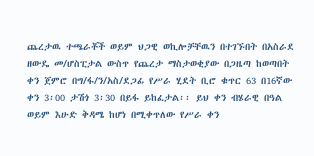ጨረታዉ ተጫራቾች ወይም ህጋዊ ወኪሎቻቸዉን በተገኙበት በአስራደ ዘውዴ መ/ሆስፒታል ውስጥ የጨረታ ማስታወቂያው በጋዜጣ ከወጣበት ቀን ጀምሮ በግ/ፋ/ን/አስ/ደጋፊ የሥራ ሂደት ቢሮ ቁጥር 63 በ16ኛው ቀን 3፡00 ታሽጎ 3፡30 በይፋ ይከፈታል፡፡ ይህ ቀን ብሄራዊ በዓል ወይም እሁድ ቅዳሜ ከሆነ በሚቀጥለው የሥራ ቀን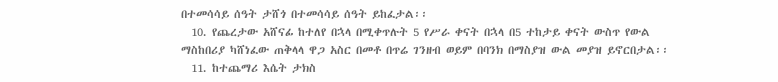በተመሳሳይ ሰዓት ታሸጎ በተመሳሳይ ሰዓት ይከፈታል፡፡
  10. የጨረታው አሸናፊ ከተለየ በኋላ በሚቀጥሉት 5 የሥራ ቀናት በኋላ በ5 ተከታይ ቀናት ውስጥ የውል ማስከበሪያ ካሸነፈው ጠቅላላ ዋጋ አስር በመቶ በጥሬ ገንዘብ ወይም በባንክ በማስያዝ ውል መያዝ ይኖርበታል፡፡
  11. ከተጨማሪ እሴት ታክስ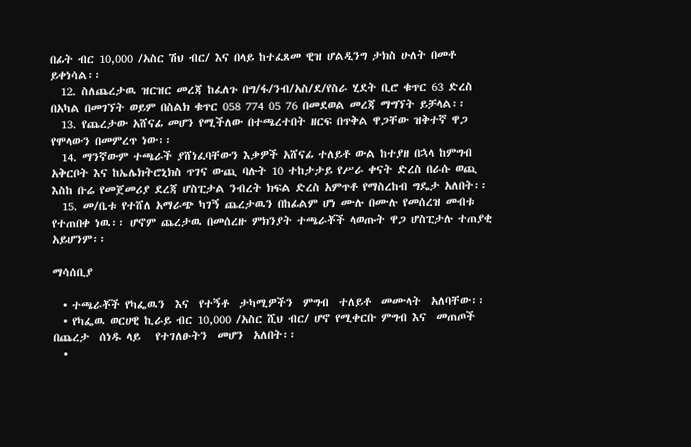በፊት ብር 10,000 /አስር ሽህ ብር/ እና በላይ ከተፈጸመ ዊዝ ሆልዲንግ ታክስ ሁለት በመቶ ይቀነሳል፡፡
  12. ስለጨረታዉ ዝርዝር መረጃ ከፈለጉ በግ/ፋ/ንብ/አስ/ደ/የስራ ሂደት ቢሮ ቁጥር 63 ድረስ በአካል በመገኘት ወይም በስልክ ቁጥር 058 774 05 76 በመደወል መረጃ ማግኘት ይቻላል፡፡
  13. የጨረታው አሸናፊ መሆን የሚችለው በተጫረተበት ዘርፍ በጥቅል ዋጋቸው ዝቅተኛ ዋጋ የሞላውን በመምረጥ ነው፡፡
  14. ማንኛውም ተጫራች ያሸነፈባቸውን እቃዎች አሸናፊ ተለይቶ ውል ከተያዘ በኋላ ከምግብ አቅርቦት እና ከኤሌክትሮኒክስ ጥገና ውጪ ባሉት 10 ተከታታይ የሥራ ቀናት ድረስ በራሱ ወጪ እስከ ቡሬ የመጀመሪያ ደረጃ ሆስፒታል ንብረት ክፍል ድረስ አምጥቶ የማስረከብ ግዴታ አለበት፡፡
  15. መ/ቤቱ የተሸለ አማራጭ ካገኝ ጨረታዉን በከፊልም ሆነ ሙሉ በሙሉ የመሰረዝ መብቱ የተጠበቀ ነዉ፡፡ ሆኖም ጨረታዉ በመሰረዙ ምክንያት ተጫራቾች ላወጡት ዋጋ ሆስፒታሉ ተጠያቂ አይሆንም፡፡

ማሳሰቢያ

  • ተጫራቾች የካፌዉን  እና  የተኝቶ  ታካሚዎችን  ምግብ  ተለይቶ  መሙላት  አለባቸው፡፡
  • የካፌዉ ወርሀዊ ኪራይ ብር 10,000 /አስር ሺህ ብር/ ሆኖ የሚቀርቡ ምግብ እና  መጠጦች  በጨረታ  ሰነዱ ላይ   የተገለፁትን  መሆን  አለበት፡፡
  •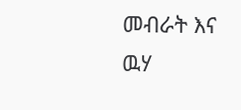መብራት እና  ዉሃ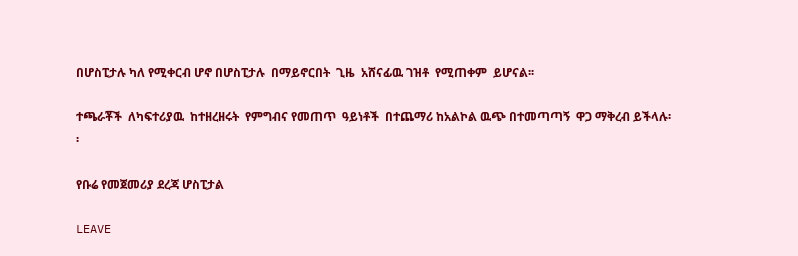በሆስፒታሉ ካለ የሚቀርብ ሆኖ በሆስፒታሉ  በማይኖርበት  ጊዜ  አሸናፊዉ ገዝቶ  የሚጠቀም  ይሆናል፡፡

ተጫራቾች  ለካፍተሪያዉ  ከተዘረዘሩት  የምግብና የመጠጥ  ዓይነቶች  በተጨማሪ ከአልኮል ዉጭ በተመጣጣኝ  ዋጋ ማቅረብ ይችላሉ፡፡

የቡሬ የመጀመሪያ ደረጃ ሆስፒታል

LEAVE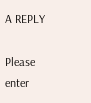A REPLY

Please enter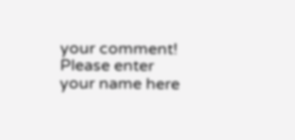your comment!
Please enter your name here